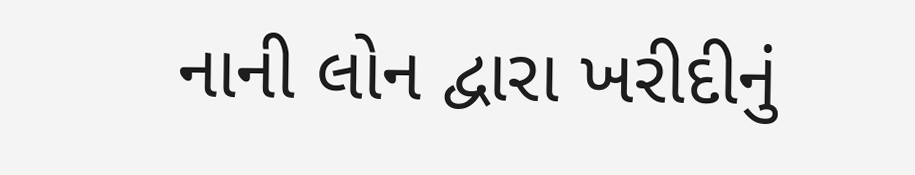નાની લોન દ્વારા ખરીદીનું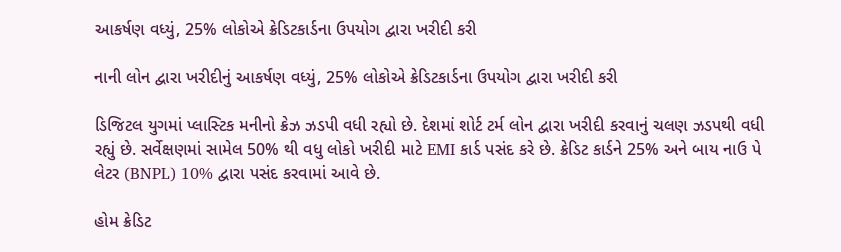આકર્ષણ વધ્યું, 25% લોકોએ ક્રેડિટકાર્ડના ઉપયોગ દ્વારા ખરીદી કરી

નાની લોન દ્વારા ખરીદીનું આકર્ષણ વધ્યું, 25% લોકોએ ક્રેડિટકાર્ડના ઉપયોગ દ્વારા ખરીદી કરી

ડિજિટલ યુગમાં પ્લાસ્ટિક મનીનો ક્રેઝ ઝડપી વધી રહ્યો છે. દેશમાં શોર્ટ ટર્મ લોન દ્વારા ખરીદી કરવાનું ચલણ ઝડપથી વધી રહ્યું છે. સર્વેક્ષણમાં સામેલ 50% થી વધુ લોકો ખરીદી માટે EMI કાર્ડ પસંદ કરે છે. ક્રેડિટ કાર્ડને 25% અને બાય નાઉ પે લેટર (BNPL) 10% દ્વારા પસંદ કરવામાં આવે છે.

હોમ ક્રેડિટ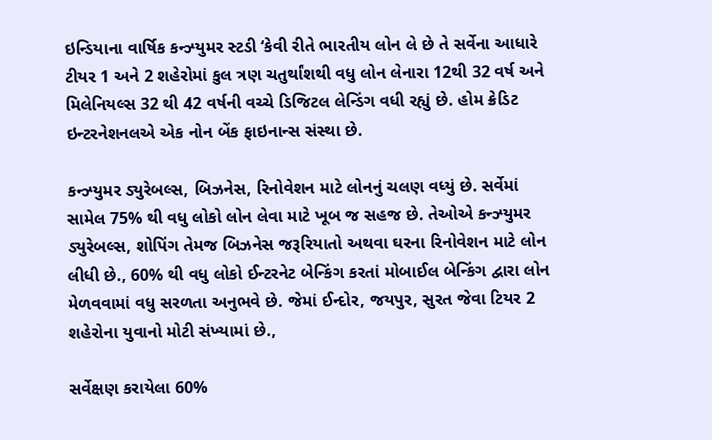ઇન્ડિયાના વાર્ષિક કન્ઝ્યુમર સ્ટડી ‘કેવી રીતે ભારતીય લોન લે છે તે સર્વેના આધારે ટીયર 1 અને 2 શહેરોમાં કુલ ત્રણ ચતુર્થાંશથી વધુ લોન લેનારા 12થી 32 વર્ષ અને મિલેનિયલ્સ 32 થી 42 વર્ષની વચ્ચે ડિજિટલ લેન્ડિંગ વધી રહ્યું છે. હોમ ક્રેડિટ ઇન્ટરનેશનલએ એક નોન બેંક ફાઇનાન્સ સંસ્થા છે.

કન્ઝ્યુમર ડ્યુરેબલ્સ, બિઝનેસ, રિનોવેશન માટે લોનનું ચલણ વધ્યું છે. સર્વેમાં સામેલ 75% થી વધુ લોકો લોન લેવા માટે ખૂબ જ સહજ છે. તેઓએ કન્ઝ્યુમર ડ્યુરેબલ્સ, શોપિંગ તેમજ બિઝનેસ જરૂરિયાતો અથવા ઘરના રિનોવેશન માટે લોન લીધી છે., 60% થી વધુ લોકો ઈન્ટરનેટ બેન્કિંગ કરતાં મોબાઈલ બેન્કિંગ દ્વારા લોન મેળવવામાં વધુ સરળતા અનુભવે છે. જેમાં ઈન્દોર, જયપુર, સુરત જેવા ટિયર 2 શહેરોના યુવાનો મોટી સંખ્યામાં છે.,

સર્વેક્ષણ કરાયેલા 60%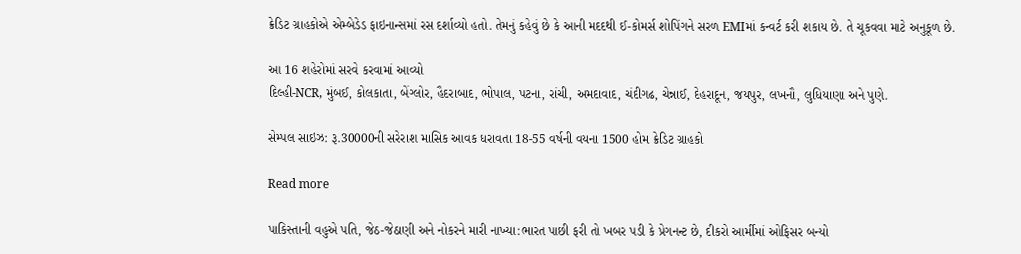ક્રેડિટ ગ્રાહકોએ એમ્બેડેડ ફાઇનાન્સમાં રસ દર્શાવ્યો હતો. તેમનું કહેવું છે કે આની મદદથી ઈ-કોમર્સ શોપિંગને સરળ EMIમાં કન્વર્ટ કરી શકાય છે. તે ચૂકવવા માટે અનુકૂળ છે.

આ 16 શહેરોમાં સરવે કરવામાં આવ્યો
દિલ્હી-NCR, મુંબઈ, કોલકાતા, બેંગ્લોર, હૈદરાબાદ, ભોપાલ, પટના, રાંચી, અમદાવાદ, ચંદીગઢ, ચેન્નાઈ, દેહરાદૂન, જયપુર, લખનૌ, લુધિયાણા અને પુણે.

સેમ્પલ સાઇઝ: રૂ.30000ની સરેરાશ માસિક આવક ધરાવતા 18-55 વર્ષની વયના 1500 હોમ ક્રેડિટ ગ્રાહકો

Read more

પાકિસ્તાની વહુએ પતિ, જેઠ-જેઠાણી અને નોકરને મારી નાખ્યા:ભારત પાછી ફરી તો ખબર પડી કે પ્રેગનન્ટ છે, દીકરો આર્મીમાં ઓફિસર બન્યો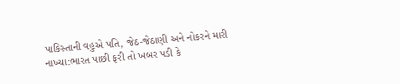પાકિસ્તાની વહુએ પતિ, જેઠ-જેઠાણી અને નોકરને મારી નાખ્યા:ભારત પાછી ફરી તો ખબર પડી કે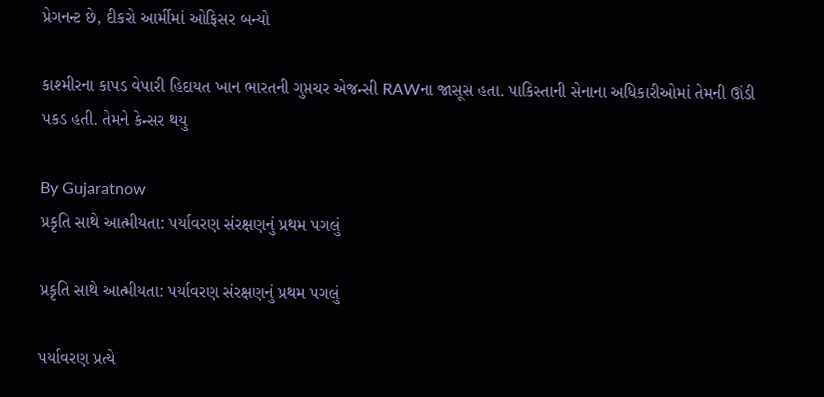પ્રેગનન્ટ છે, દીકરો આર્મીમાં ઓફિસર બન્યો

કાશ્મીરના કાપડ વેપારી હિદાયત ખાન ભારતની ગુપ્તચર એજન્સી RAWના જાસૂસ હતા. પાકિસ્તાની સેનાના અધિકારીઓમાં તેમની ઊંડી પકડ હતી. તેમને કેન્સર થયુ

By Gujaratnow
પ્રકૃતિ સાથે આત્મીયતા: પર્યાવરણ સંરક્ષણનું પ્રથમ પગલું

પ્રકૃતિ સાથે આત્મીયતા: પર્યાવરણ સંરક્ષણનું પ્રથમ પગલું

પર્યાવરણ પ્રત્યે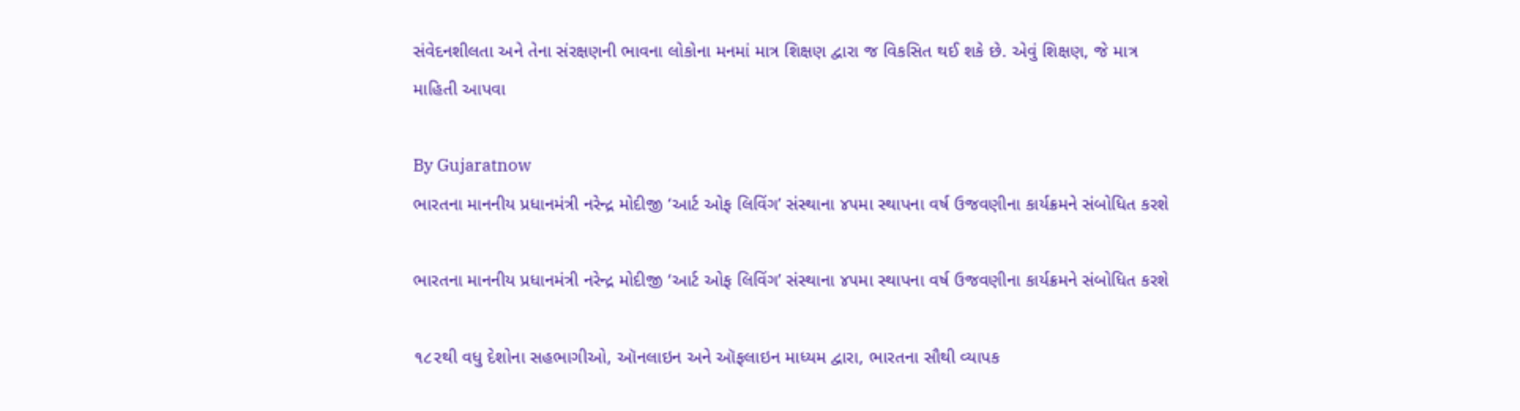સંવેદનશીલતા અને તેના સંરક્ષણની ભાવના લોકોના મનમાં માત્ર શિક્ષણ દ્વારા જ વિકસિત થઈ શકે છે. એવું શિક્ષણ, જે માત્ર માહિતી આપવા

By Gujaratnow
ભારતના માનનીય પ્રધાનમંત્રી નરેન્દ્ર મોદીજી ‘આર્ટ ઓફ લિવિંગ’ સંસ્થાના ૪૫મા સ્થાપના વર્ષ ઉજવણીના કાર્યક્રમને સંબોધિત કરશે

ભારતના માનનીય પ્રધાનમંત્રી નરેન્દ્ર મોદીજી ‘આર્ટ ઓફ લિવિંગ’ સંસ્થાના ૪૫મા સ્થાપના વર્ષ ઉજવણીના કાર્યક્રમને સંબોધિત કરશે

૧૮૨થી વધુ દેશોના સહભાગીઓ, ઑનલાઇન અને ઑફલાઇન માધ્યમ દ્વારા, ભારતના સૌથી વ્યાપક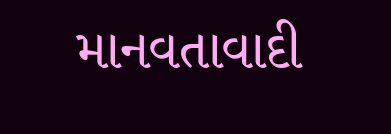માનવતાવાદી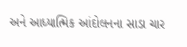અને આધ્યાત્મિક આંદોલનના સાડા ચાર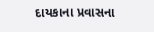દાયકાના પ્રવાસના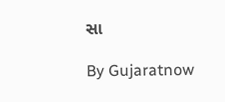સા

By Gujaratnow